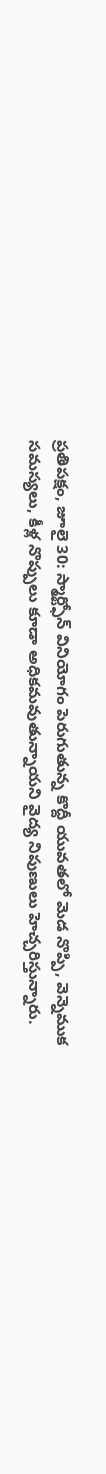ప్రతిపక్షం, జూలై 30: స్మార్ట్ఫోన్ వినియోగం పెరుగుతున్న కొద్దీ యువతలో మెడ నొప్పి, వెన్నెముక సమస్యలు, కీళ్ల నొప్పులు కూడా అధికమవుతున్నాయని వైద్య నిపుణులు హెచ్చరిస్తున్నారు.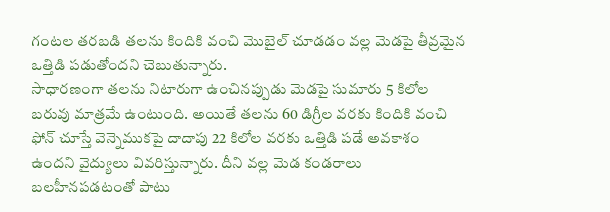గంటల తరబడి తలను కిందికి వంచి మొబైల్ చూడడం వల్ల మెడపై తీవ్రమైన ఒత్తిడి పడుతోందని చెబుతున్నారు.
సాధారణంగా తలను నిటారుగా ఉంచినప్పుడు మెడపై సుమారు 5 కిలోల బరువు మాత్రమే ఉంటుంది. అయితే తలను 60 డిగ్రీల వరకు కిందికి వంచి ఫోన్ చూస్తే వెన్నెముకపై దాదాపు 22 కిలోల వరకు ఒత్తిడి పడే అవకాశం ఉందని వైద్యులు వివరిస్తున్నారు. దీని వల్ల మెడ కండరాలు బలహీనపడటంతో పాటు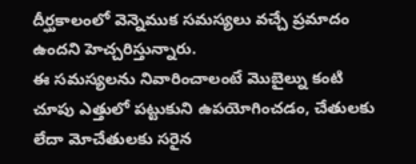దీర్ఘకాలంలో వెన్నెముక సమస్యలు వచ్చే ప్రమాదం ఉందని హెచ్చరిస్తున్నారు.
ఈ సమస్యలను నివారించాలంటే మొబైల్ను కంటి చూపు ఎత్తులో పట్టుకుని ఉపయోగించడం, చేతులకు లేదా మోచేతులకు సరైన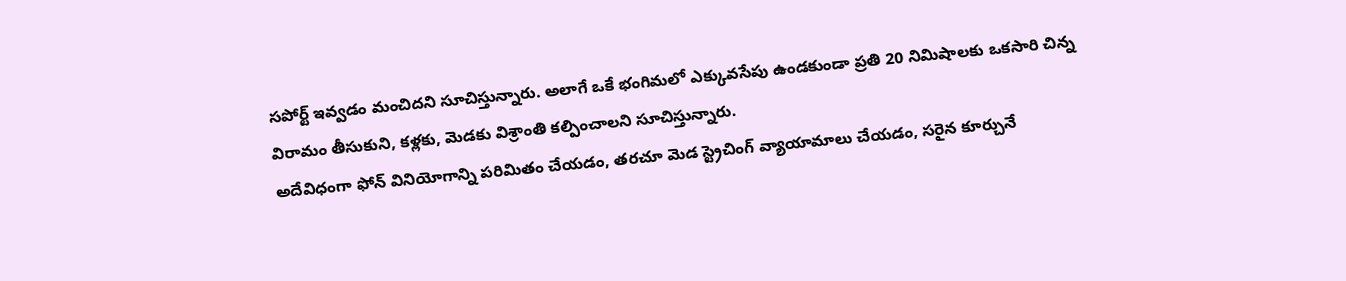సపోర్ట్ ఇవ్వడం మంచిదని సూచిస్తున్నారు. అలాగే ఒకే భంగిమలో ఎక్కువసేపు ఉండకుండా ప్రతి 20 నిమిషాలకు ఒకసారి చిన్న విరామం తీసుకుని, కళ్లకు, మెడకు విశ్రాంతి కల్పించాలని సూచిస్తున్నారు.
అదేవిధంగా ఫోన్ వినియోగాన్ని పరిమితం చేయడం, తరచూ మెడ స్ట్రెచింగ్ వ్యాయామాలు చేయడం, సరైన కూర్చునే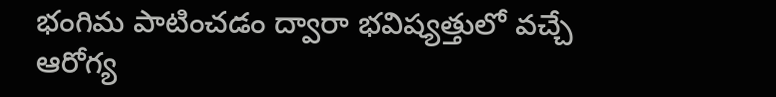భంగిమ పాటించడం ద్వారా భవిష్యత్తులో వచ్చే ఆరోగ్య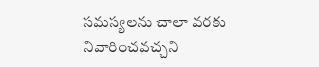సమస్యలను చాలా వరకు నివారించవచ్చని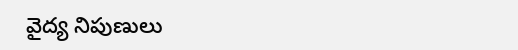వైద్య నిపుణులు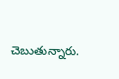చెబుతున్నారు.